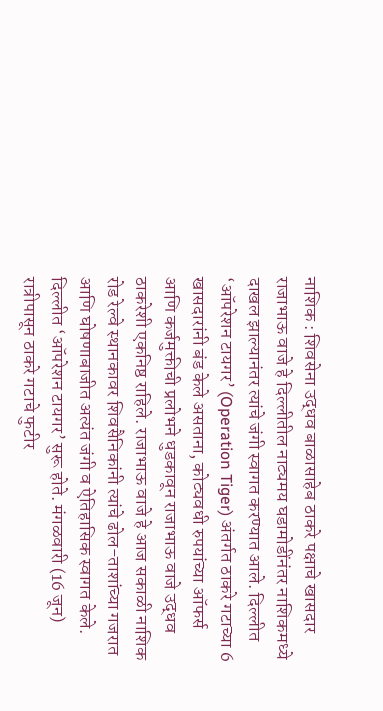नाशिक : शिवसेना उद्धव बाळासाहेब ठाकरे पक्षाचे खासदार राजाभाऊ वाजे हे दिल्लीतील नाट्यमय घडामोडींनंतर नाशिकमध्ये दाखल झाल्यानंतर त्यांचे जंगी स्वागत करण्यात आले. दिल्लीत ‘ऑपरेशन टायगर’ (Operation Tiger) अंतर्गत ठाकरे गटाच्या 6 खासदारांनी बंड केले असताना, कोट्यवधी रुपयांच्या ऑफर्स आणि कर्जमुक्तीची प्रलोभने धुडकावून राजाभाऊ वाजे उद्धव ठाकरेशी एकनिष्ठ राहिले. राजाभाऊ वाजे हे आज सकाळी नाशिक रोड रेल्वे स्थानकावर शिवसैनिकांनी त्यांचे ढोल-ताशांच्या गजरात आणि घोषणाबाजीत अत्यंत जंगी व ऐतिहासिक स्वागत केले.
दिल्लीत ‘ऑपरेशन टायगर’ सुरू होते. मंगळवारी (16 जून) रात्रीपासून ठाकरे गटाचे फुटीर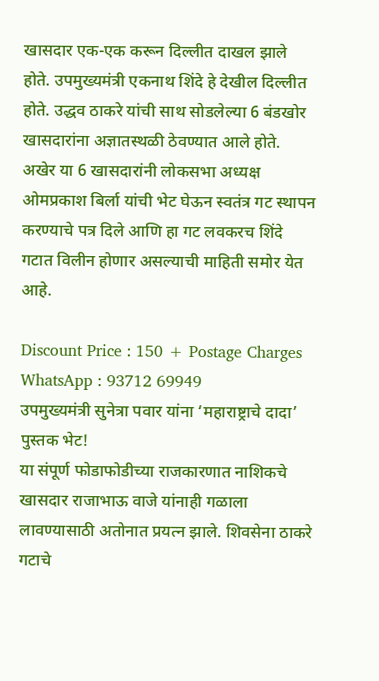खासदार एक-एक करून दिल्लीत दाखल झाले होते. उपमुख्यमंत्री एकनाथ शिंदे हे देखील दिल्लीत होते. उद्धव ठाकरे यांची साथ सोडलेल्या 6 बंडखोर खासदारांना अज्ञातस्थळी ठेवण्यात आले होते. अखेर या 6 खासदारांनी लोकसभा अध्यक्ष ओमप्रकाश बिर्ला यांची भेट घेऊन स्वतंत्र गट स्थापन करण्याचे पत्र दिले आणि हा गट लवकरच शिंदे गटात विलीन होणार असल्याची माहिती समोर येत आहे.

Discount Price : 150 + Postage Charges
WhatsApp : 93712 69949
उपमुख्यमंत्री सुनेत्रा पवार यांना ‘महाराष्ट्राचे दादा’ पुस्तक भेट!
या संपूर्ण फोडाफोडीच्या राजकारणात नाशिकचे खासदार राजाभाऊ वाजे यांनाही गळाला लावण्यासाठी अतोनात प्रयत्न झाले. शिवसेना ठाकरे गटाचे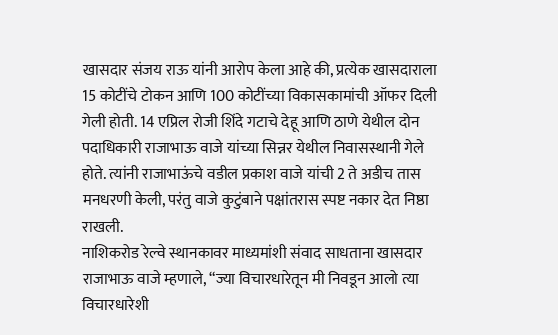खासदार संजय राऊ यांनी आरोप केला आहे की, प्रत्येक खासदाराला 15 कोटींचे टोकन आणि 100 कोटींच्या विकासकामांची ऑफर दिली गेली होती. 14 एप्रिल रोजी शिंदे गटाचे देहू आणि ठाणे येथील दोन पदाधिकारी राजाभाऊ वाजे यांच्या सिन्नर येथील निवासस्थानी गेले होते. त्यांनी राजाभाऊंचे वडील प्रकाश वाजे यांची 2 ते अडीच तास मनधरणी केली, परंतु वाजे कुटुंबाने पक्षांतरास स्पष्ट नकार देत निष्ठा राखली.
नाशिकरोड रेल्वे स्थानकावर माध्यमांशी संवाद साधताना खासदार राजाभाऊ वाजे म्हणाले, “ज्या विचारधारेतून मी निवडून आलो त्या विचारधारेशी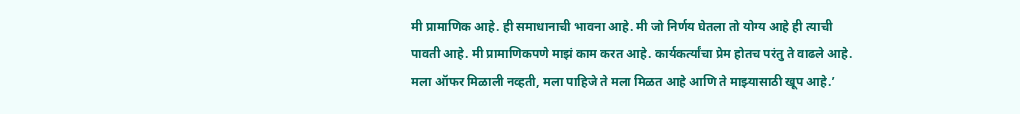मी प्रामाणिक आहे. ही समाधानाची भावना आहे. मी जो निर्णय घेतला तो योग्य आहे ही त्याची पावती आहे. मी प्रामाणिकपणे माझं काम करत आहे. कार्यकर्त्यांचा प्रेम होतच परंतु ते वाढले आहे. मला ऑफर मिळाली नव्हती, मला पाहिजे ते मला मिळत आहे आणि ते माझ्यासाठी खूप आहे.’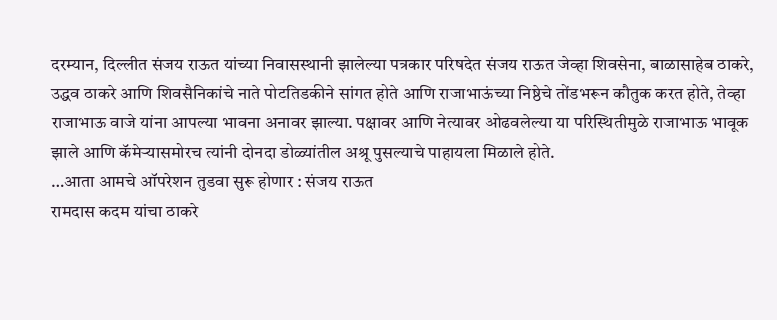दरम्यान, दिल्लीत संजय राऊत यांच्या निवासस्थानी झालेल्या पत्रकार परिषदेत संजय राऊत जेव्हा शिवसेना, बाळासाहेब ठाकरे, उद्धव ठाकरे आणि शिवसैनिकांचे नाते पोटतिडकीने सांगत होते आणि राजाभाऊंच्या निष्ठेचे तोंडभरून कौतुक करत होते, तेव्हा राजाभाऊ वाजे यांना आपल्या भावना अनावर झाल्या. पक्षावर आणि नेत्यावर ओढवलेल्या या परिस्थितीमुळे राजाभाऊ भावूक झाले आणि कॅमेऱ्यासमोरच त्यांनी दोनदा डोळ्यांतील अश्रू पुसल्याचे पाहायला मिळाले होते.
…आता आमचे ऑपरेशन तुडवा सुरू होणार : संजय राऊत
रामदास कदम यांचा ठाकरे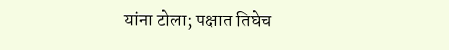यांना टोला; पक्षात तिघेच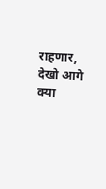राहणार, देखो आगे क्या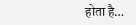होता है…